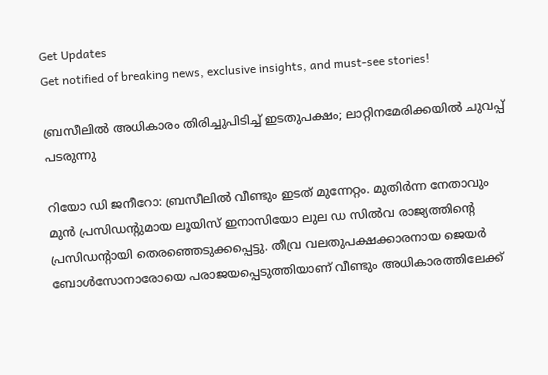Get Updates
Get notified of breaking news, exclusive insights, and must-see stories!

ബ്രസീലില്‍ അധികാരം തിരിച്ചുപിടിച്ച് ഇടതുപക്ഷം; ലാറ്റിനമേരിക്കയില്‍ ചുവപ്പ് പടരുന്നു

റിയോ ഡി ജനീറോ: ബ്രസീലില്‍ വീണ്ടും ഇടത് മുന്നേറ്റം. മുതിര്‍ന്ന നേതാവും മുന്‍ പ്രസിഡന്റുമായ ലൂയിസ് ഇനാസിയോ ലുല ഡ സില്‍വ രാജ്യത്തിന്റെ പ്രസിഡന്റായി തെരഞ്ഞെടുക്കപ്പെട്ടു. തീവ്ര വലതുപക്ഷക്കാരനായ ജെയര്‍ ബോള്‍സോനാരോയെ പരാജയപ്പെടുത്തിയാണ് വീണ്ടും അധികാരത്തിലേക്ക്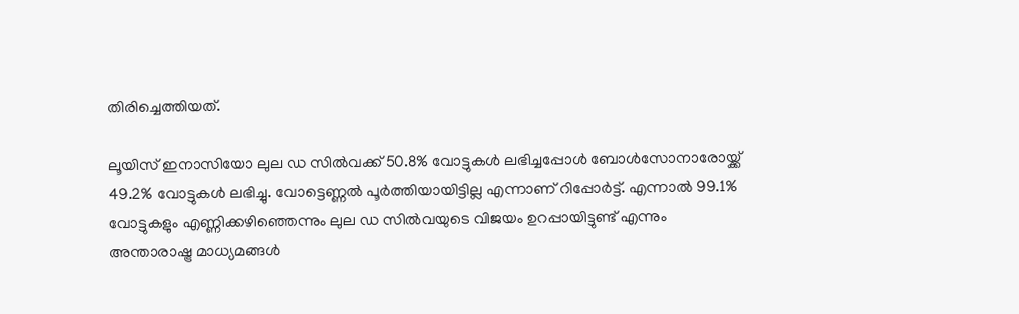തിരിച്ചെത്തിയത്.

ലൂയിസ് ഇനാസിയോ ലുല ഡ സില്‍വക്ക് 50.8% വോട്ടുകള്‍ ലഭിച്ചപ്പോള്‍ ബോള്‍സോനാരോയ്ക്ക് 49.2% വോട്ടുകള്‍ ലഭിച്ചു. വോട്ടെണ്ണല്‍ പൂര്‍ത്തിയായിട്ടില്ല എന്നാണ് റിപ്പോര്‍ട്ട്. എന്നാല്‍ 99.1% വോട്ടുകളും എണ്ണിക്കഴിഞ്ഞെന്നും ലുല ഡ സില്‍വയുടെ വിജയം ഉറപ്പായിട്ടുണ്ട് എന്നും അന്താരാഷ്ട്ര മാധ്യമങ്ങള്‍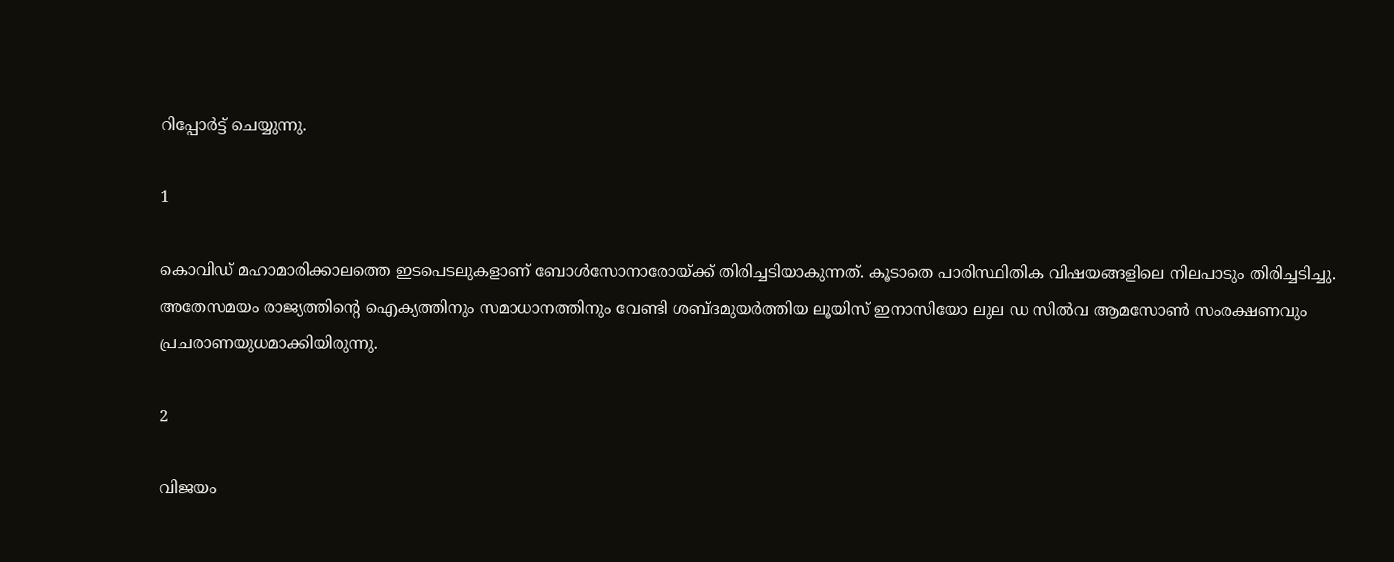റിപ്പോര്‍ട്ട് ചെയ്യുന്നു.

1

കൊവിഡ് മഹാമാരിക്കാലത്തെ ഇടപെടലുകളാണ് ബോള്‍സോനാരോയ്ക്ക് തിരിച്ചടിയാകുന്നത്. കൂടാതെ പാരിസ്ഥിതിക വിഷയങ്ങളിലെ നിലപാടും തിരിച്ചടിച്ചു. അതേസമയം രാജ്യത്തിന്റെ ഐക്യത്തിനും സമാധാനത്തിനും വേണ്ടി ശബ്ദമുയര്‍ത്തിയ ലൂയിസ് ഇനാസിയോ ലുല ഡ സില്‍വ ആമസോണ്‍ സംരക്ഷണവും പ്രചരാണയുധമാക്കിയിരുന്നു.

2

വിജയം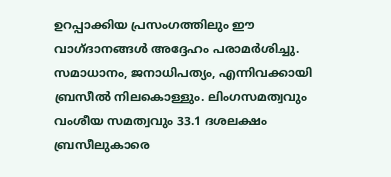ഉറപ്പാക്കിയ പ്രസംഗത്തിലും ഈ വാഗ്ദാനങ്ങള്‍ അദ്ദേഹം പരാമര്‍ശിച്ചു. സമാധാനം, ജനാധിപത്യം, എന്നിവക്കായി ബ്രസീല്‍ നിലകൊള്ളും. ലിംഗസമത്വവും വംശീയ സമത്വവും 33.1 ദശലക്ഷം ബ്രസീലുകാരെ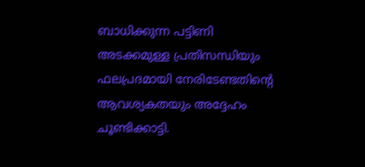ബാധിക്കുന്ന പട്ടിണി അടക്കമുള്ള പ്രതിസന്ധിയും ഫലപ്രദമായി നേരിടേണ്ടതിന്റെ ആവശ്യകതയും അദ്ദേഹം ചൂണ്ടിക്കാട്ടി.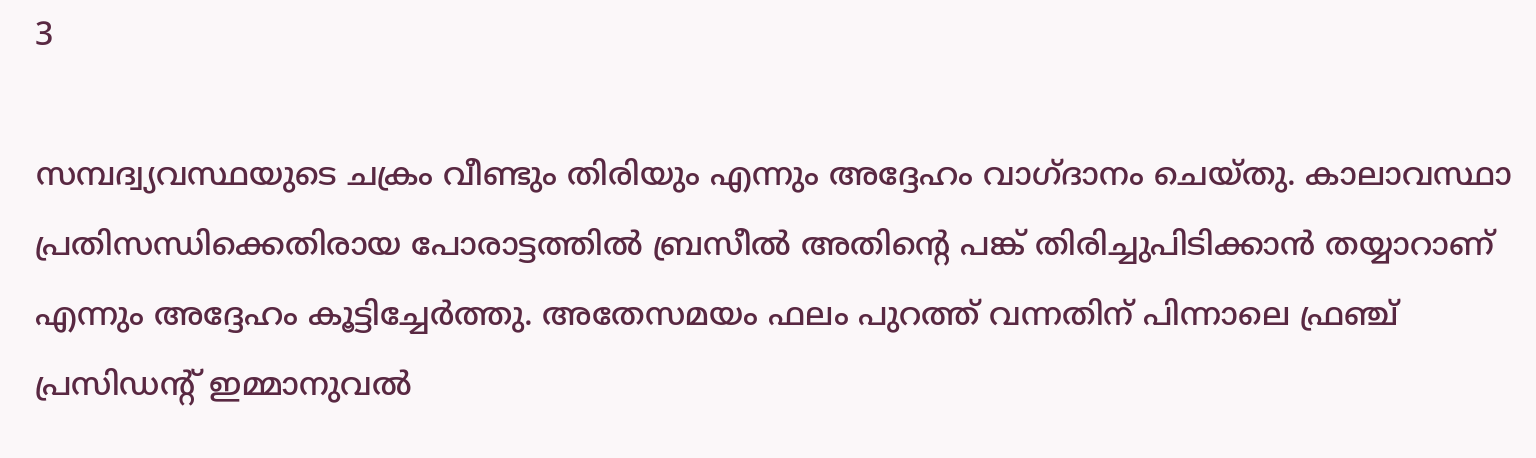3

സമ്പദ്വ്യവസ്ഥയുടെ ചക്രം വീണ്ടും തിരിയും എന്നും അദ്ദേഹം വാഗ്ദാനം ചെയ്തു. കാലാവസ്ഥാ പ്രതിസന്ധിക്കെതിരായ പോരാട്ടത്തില്‍ ബ്രസീല്‍ അതിന്റെ പങ്ക് തിരിച്ചുപിടിക്കാന്‍ തയ്യാറാണ് എന്നും അദ്ദേഹം കൂട്ടിച്ചേര്‍ത്തു. അതേസമയം ഫലം പുറത്ത് വന്നതിന് പിന്നാലെ ഫ്രഞ്ച് പ്രസിഡന്റ് ഇമ്മാനുവല്‍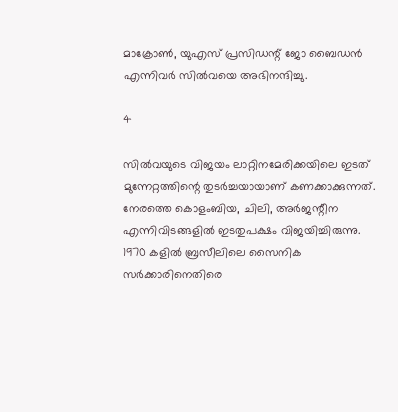മാക്രോണ്‍, യുഎസ് പ്രസിഡന്റ് ജോ ബൈഡന്‍ എന്നിവര്‍ സില്‍വയെ അഭിനന്ദിച്ചു.

4

സില്‍വയുടെ വിജയം ലാറ്റിനമേരിക്കയിലെ ഇടത് മുന്നേറ്റത്തിന്റെ തുടര്‍ച്ചയായാണ് കണക്കാക്കുന്നത്. നേരത്തെ കൊളംബിയ, ചിലി, അര്‍ജന്റീന എന്നിവിടങ്ങളില്‍ ഇടതുപക്ഷം വിജയിച്ചിരുന്നു. 1970 കളില്‍ ബ്രസീലിലെ സൈനിക സര്‍ക്കാരിനെതിരെ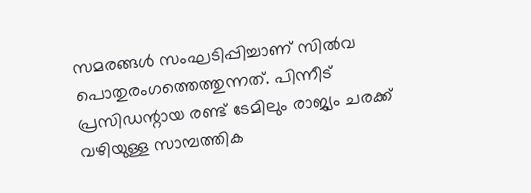സമരങ്ങള്‍ സംഘടിപ്പിച്ചാണ് സില്‍വ പൊതുരംഗത്തെത്തുന്നത്. പിന്നീട് പ്രസിഡന്റായ രണ്ട് ടേമിലും രാജ്യം ചരക്ക് വഴിയുള്ള സാമ്പത്തിക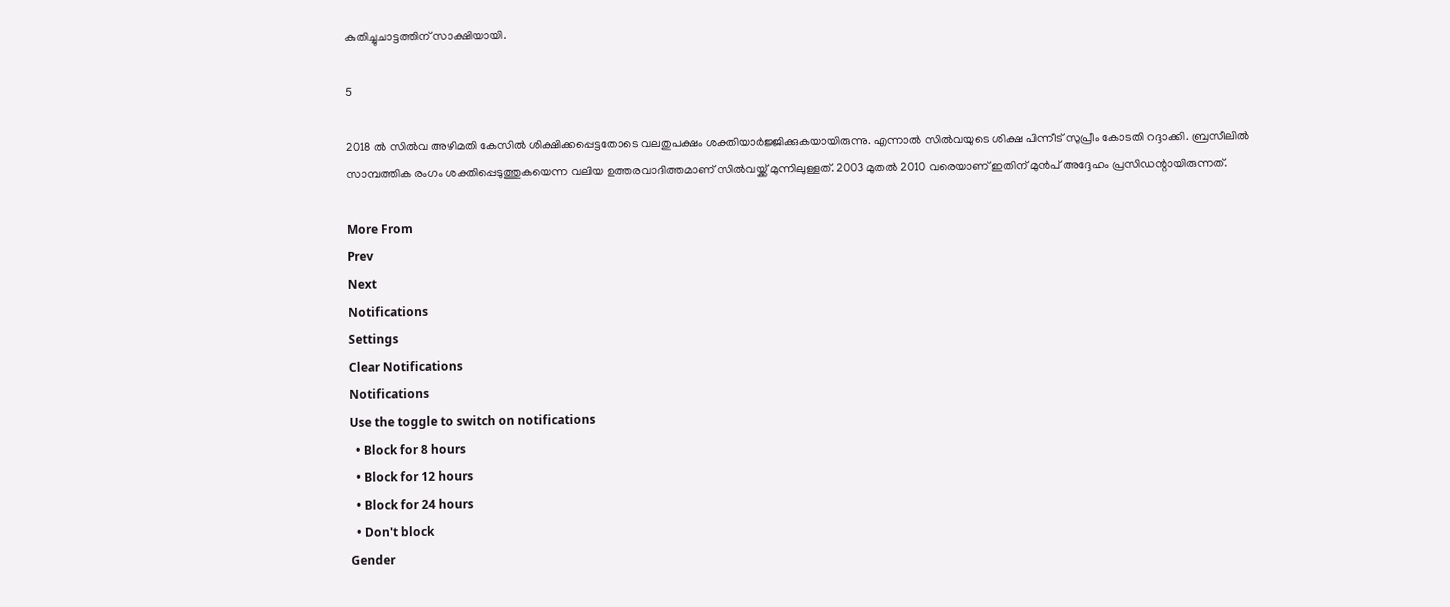കുതിച്ചുചാട്ടത്തിന് സാക്ഷിയായി.

5

2018 ല്‍ സില്‍വ അഴിമതി കേസില്‍ ശിക്ഷിക്കപ്പെട്ടതോടെ വലതുപക്ഷം ശക്തിയാര്‍ജ്ജിക്കുകയായിരുന്നു. എന്നാല്‍ സില്‍വയുടെ ശിക്ഷ പിന്നീട് സുപ്രീം കോടതി റദ്ദാക്കി. ബ്രസീലില്‍ സാമ്പത്തിക രംഗം ശക്തിപ്പെടുത്തുകയെന്ന വലിയ ഉത്തരവാദിത്തമാണ് സില്‍വയ്ക്ക് മുന്നിലുള്ളത്. 2003 മുതല്‍ 2010 വരെയാണ് ഇതിന് മുന്‍പ് അദ്ദേഹം പ്രസിഡന്റായിരുന്നത്.

More From
Prev
Next
Notifications
Settings
Clear Notifications
Notifications
Use the toggle to switch on notifications
  • Block for 8 hours
  • Block for 12 hours
  • Block for 24 hours
  • Don't block
Gender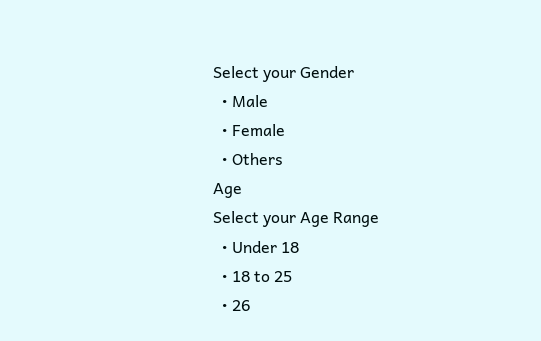Select your Gender
  • Male
  • Female
  • Others
Age
Select your Age Range
  • Under 18
  • 18 to 25
  • 26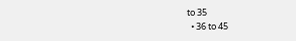to 35
  • 36 to 45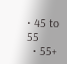• 45 to 55
  • 55+